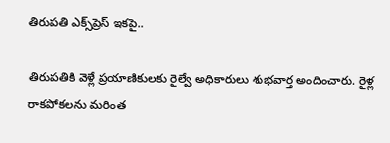తిరుపతి ఎక్స్‌ప్రెస్ ఇకపై..

తిరుపతికి వెళ్లే ప్రయాణికులకు రైల్వే అధికారులు శుభవార్త అందించారు. రైళ్ల రాకపోకలను మరింత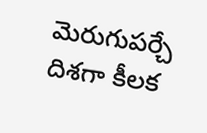మెరుగుపర్చే దిశగా కీలక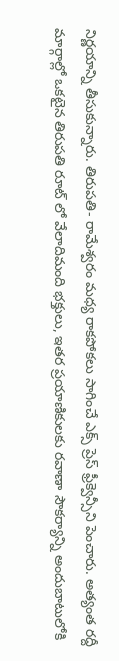నిర్ణయాన్ని తీసుకున్నారు. తిరుపతి- రామేశ్వరం మధ్య రాకపోకలు సాగించే ఎక్స్ ప్రెస్ ఫ్రీక్వెన్సీని పెంచారు. అత్యంత రద్దీ మార్గాల్లో ఒకటైన తిరుపతి రూట్ లో వేలాదిమంది భక్తులు, ఇతర ప్రయాణికులకు రవాణా సౌకర్యాన్ని అందుబాటులోకి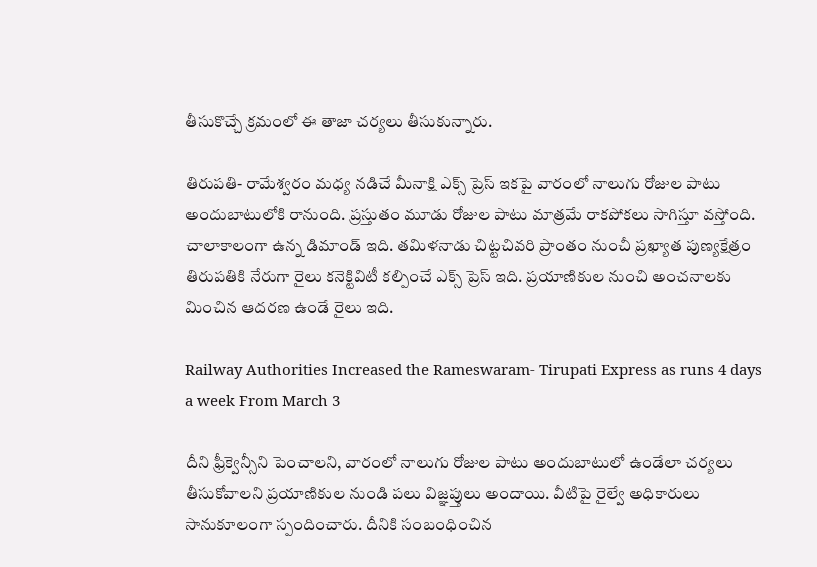తీసుకొచ్చే క్రమంలో ఈ తాజా చర్యలు తీసుకున్నారు.

తిరుపతి- రామేశ్వరం మధ్య నడిచే మీనాక్షి ఎక్స్ ప్రెస్ ఇకపై వారంలో నాలుగు రోజుల పాటు అందుబాటులోకి రానుంది. ప్రస్తుతం మూడు రోజుల పాటు మాత్రమే రాకపోకలు సాగిస్తూ వస్తోంది. చాలాకాలంగా ఉన్న డిమాండ్ ఇది. తమిళనాడు చిట్టచివరి ప్రాంతం నుంచీ ప్రఖ్యాత పుణ్యక్షేత్రం తిరుపతికి నేరుగా రైలు కనెక్టివిటీ కల్పించే ఎక్స్ ప్రెస్ ఇది. ప్రయాణికుల నుంచి అంచనాలకు మించిన ఆదరణ ఉండే రైలు ఇది.

Railway Authorities Increased the Rameswaram- Tirupati Express as runs 4 days a week From March 3

దీని ఫ్రీక్వెన్సీని పెంచాలని, వారంలో నాలుగు రోజుల పాటు అందుబాటులో ఉండేలా చర్యలు తీసుకోవాలని ప్రయాణికుల నుండి పలు విజ్ఞప్తులు అందాయి. వీటిపై రైల్వే అధికారులు సానుకూలంగా స్పందించారు. దీనికి సంబంధించిన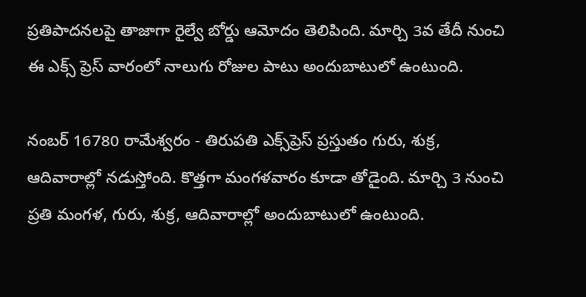ప్రతిపాదనలపై తాజాగా రైల్వే బోర్డు ఆమోదం తెలిపింది. మార్చి 3వ తేదీ నుంచి ఈ ఎక్స్ ప్రెస్ వారంలో నాలుగు రోజుల పాటు అందుబాటులో ఉంటుంది.

నంబర్ 16780 రామేశ్వరం - తిరుపతి ఎక్స్‌ప్రెస్ ప్రస్తుతం గురు, శుక్ర, ఆదివారాల్లో నడుస్తోంది. కొత్తగా మంగళవారం కూడా తోడైంది. మార్చి 3 నుంచి ప్రతి మంగళ, గురు, శుక్ర, ఆదివారాల్లో అందుబాటులో ఉంటుంది.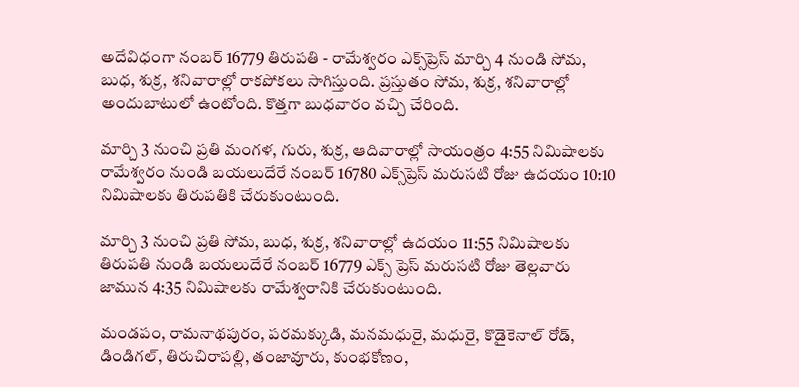అదేవిధంగా నంబర్ 16779 తిరుపతి - రామేశ్వరం ఎక్స్‌ప్రెస్ మార్చి 4 నుండి సోమ, బుధ, శుక్ర, శనివారాల్లో రాకపోకలు సాగిస్తుంది. ప్రస్తుతం సోమ, శుక్ర, శనివారాల్లో అందుబాటులో ఉంటోంది. కొత్తగా బుధవారం వచ్చి చేరింది.

మార్చి 3 నుంచి ప్రతి మంగళ, గురు, శుక్ర, ఆదివారాల్లో సాయంత్రం 4:55 నిమిషాలకు రామేశ్వరం నుండి బయలుదేరే నంబర్ 16780 ఎక్స్‌ప్రెస్ మరుసటి రోజు ఉదయం 10:10 నిమిషాలకు తిరుపతికి చేరుకుంటుంది.

మార్చి 3 నుంచి ప్రతి సోమ, బుధ, శుక్ర, శనివారాల్లో ఉదయం 11:55 నిమిషాలకు తిరుపతి నుండి బయలుదేరే నంబర్ 16779 ఎక్స్ ప్రెస్ మరుసటి రోజు తెల్లవారు జామున 4:35 నిమిషాలకు రామేశ్వరానికి చేరుకుంటుంది.

మండపం, రామనాథపురం, పరమక్కుడి, మనమధురై, మధురై, కొడైకెనాల్ రోడ్, డిండిగల్, తిరుచిరాపల్లి, తంజావూరు, కుంభకోణం,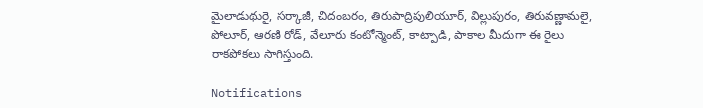మైలాడుథురై, సర్కాజీ, చిదంబరం, తిరుపాద్రిపులియూర్, విల్లుపురం, తిరువణ్ణామలై, పోలూర్, ఆరణి రోడ్, వేలూరు కంటోన్మెంట్, కాట్పాడి, పాకాల మీదుగా ఈ రైలు రాకపోకలు సాగిస్తుంది.

Notifications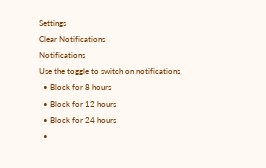Settings
Clear Notifications
Notifications
Use the toggle to switch on notifications
  • Block for 8 hours
  • Block for 12 hours
  • Block for 24 hours
  •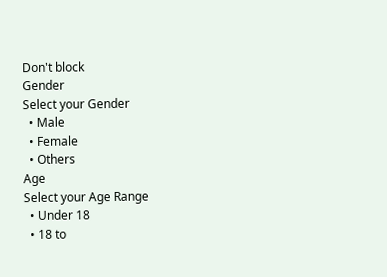Don't block
Gender
Select your Gender
  • Male
  • Female
  • Others
Age
Select your Age Range
  • Under 18
  • 18 to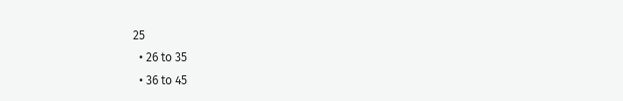25
  • 26 to 35
  • 36 to 45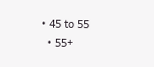• 45 to 55
  • 55+